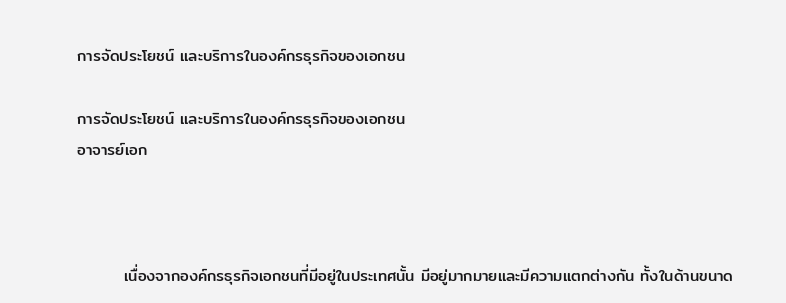การจัดประโยชน์ และบริการในองค์กรธุรกิจของเอกชน

การจัดประโยชน์ และบริการในองค์กรธุรกิจของเอกชน
อาจารย์เอก



        เนื่องจากองค์กรธุรกิจเอกชนที่มีอยู่ในประเทศนั้น มีอยู่มากมายและมีความแตกต่างกัน ทั้งในด้านขนาด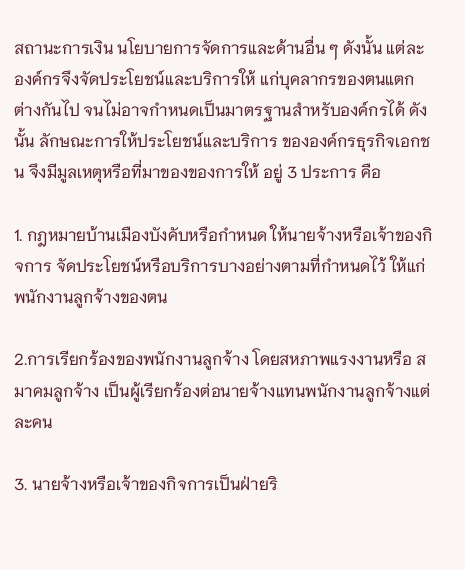สถานะการเงิน นโยบายการจัดการและด้านอื่น ๆ ดังนั้น แต่ละองค์กรจึงจัดประโยชน์และบริการให้ แก่บุคลากรของตนแตกต่างกันไป จนไม่อาจกำหนดเป็นมาตรฐานสำหรับองค์กรได้ ดังนั้น ลักษณะการให้ประโยชน์และบริการ ขององค์กรธุรกิจเอกชน จึงมีมูลเหตุหรือที่มาของของการให้ อยู่ 3 ประการ คือ

1. กฎหมายบ้านเมืองบังคับหรือกำหนด ให้นายจ้างหรือเจ้าของกิจการ จัดประโยชน์หรือบริการบางอย่างตามที่กำหนดไว้ ให้แก่พนักงานลูกจ้างของตน

2.การเรียกร้องของพนักงานลูกจ้าง โดยสหภาพแรงงานหรือ สมาคมลูกจ้าง เป็นผู้เรียกร้องต่อนายจ้างแทนพนักงานลูกจ้างแต่ละคน

3. นายจ้างหรือเจ้าของกิจการเป็นฝ่ายริ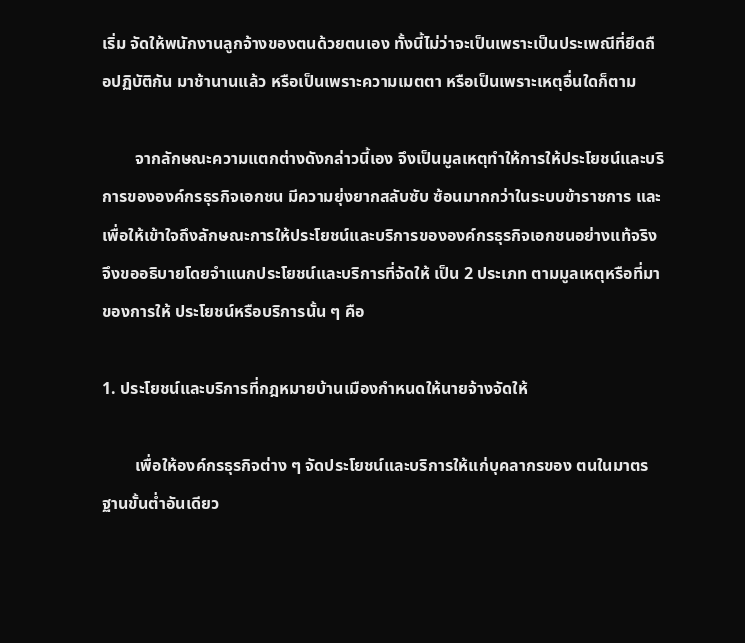เริ่ม จัดให้พนักงานลูกจ้างของตนด้วยตนเอง ทั้งนี้ไม่ว่าจะเป็นเพราะเป็นประเพณีที่ยึดถือปฏิบัติกัน มาช้านานแล้ว หรือเป็นเพราะความเมตตา หรือเป็นเพราะเหตุอื่นใดก็ตาม

        จากลักษณะความแตกต่างดังกล่าวนี้เอง จึงเป็นมูลเหตุทำให้การให้ประโยชน์และบริการขององค์กรธุรกิจเอกชน มีความยุ่งยากสลับซับ ซ้อนมากกว่าในระบบข้าราชการ และเพื่อให้เข้าใจถึงลักษณะการให้ประโยชน์และบริการขององค์กรธุรกิจเอกชนอย่างแท้จริง จึงขออธิบายโดยจำแนกประโยชน์และบริการที่จัดให้ เป็น 2 ประเภท ตามมูลเหตุหรือที่มาของการให้ ประโยชน์หรือบริการนั้น ๆ คือ

1. ประโยชน์และบริการที่กฎหมายบ้านเมืองกำหนดให้นายจ้างจัดให้

        เพื่อให้องค์กรธุรกิจต่าง ๆ จัดประโยชน์และบริการให้แก่บุคลากรของ ตนในมาตรฐานขั้นต่ำอันเดียว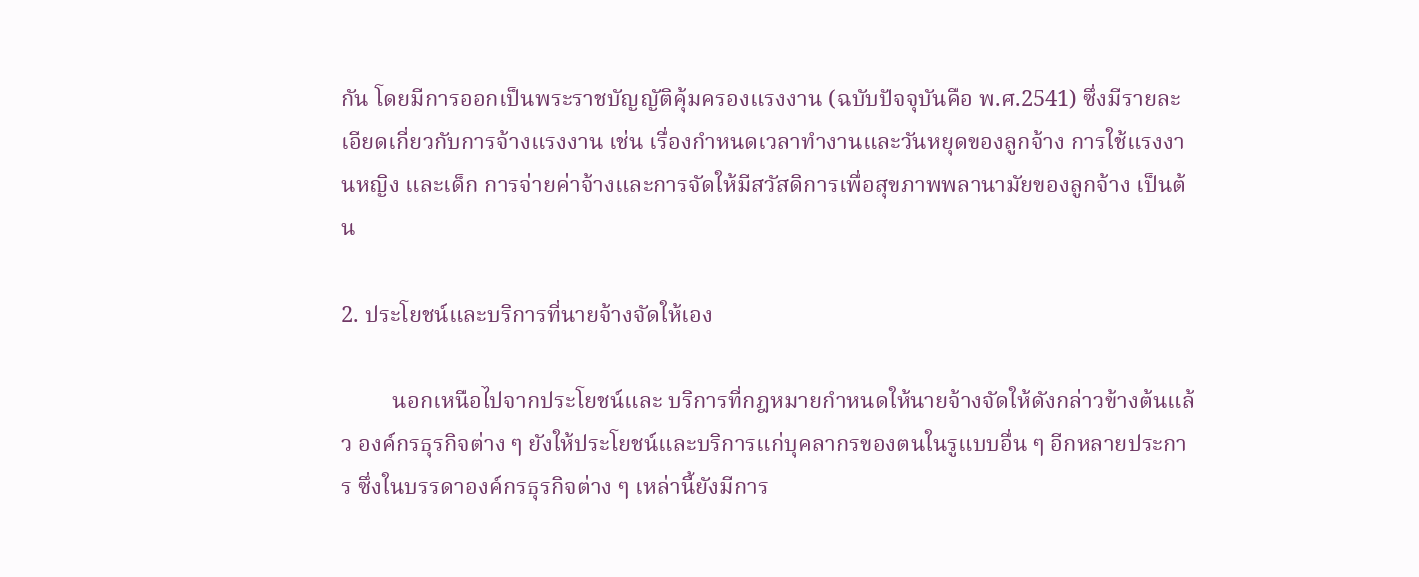กัน โดยมีการออกเป็นพระราชบัญญัติคุ้มครองแรงงาน (ฉบับปัจจุบันคือ พ.ศ.2541) ซึ่งมีรายละเอียดเกี่ยวกับการจ้างแรงงาน เช่น เรื่องกำหนดเวลาทำงานและวันหยุดของลูกจ้าง การใช้แรงงานหญิง และเด็ก การจ่ายค่าจ้างและการจัดให้มีสวัสดิการเพื่อสุขภาพพลานามัยของลูกจ้าง เป็นต้น

2. ประโยชน์และบริการที่นายจ้างจัดให้เอง

         นอกเหนือไปจากประโยชน์และ บริการที่กฎหมายกำหนดให้นายจ้างจัดให้ดังกล่าวข้างต้นแล้ว องค์กรธุรกิจต่าง ๆ ยังให้ประโยชน์และบริการแก่บุคลากรของตนในรูแบบอื่น ๆ อีกหลายประการ ซึ่งในบรรดาองค์กรธุรกิจต่าง ๆ เหล่านี้ยังมีการ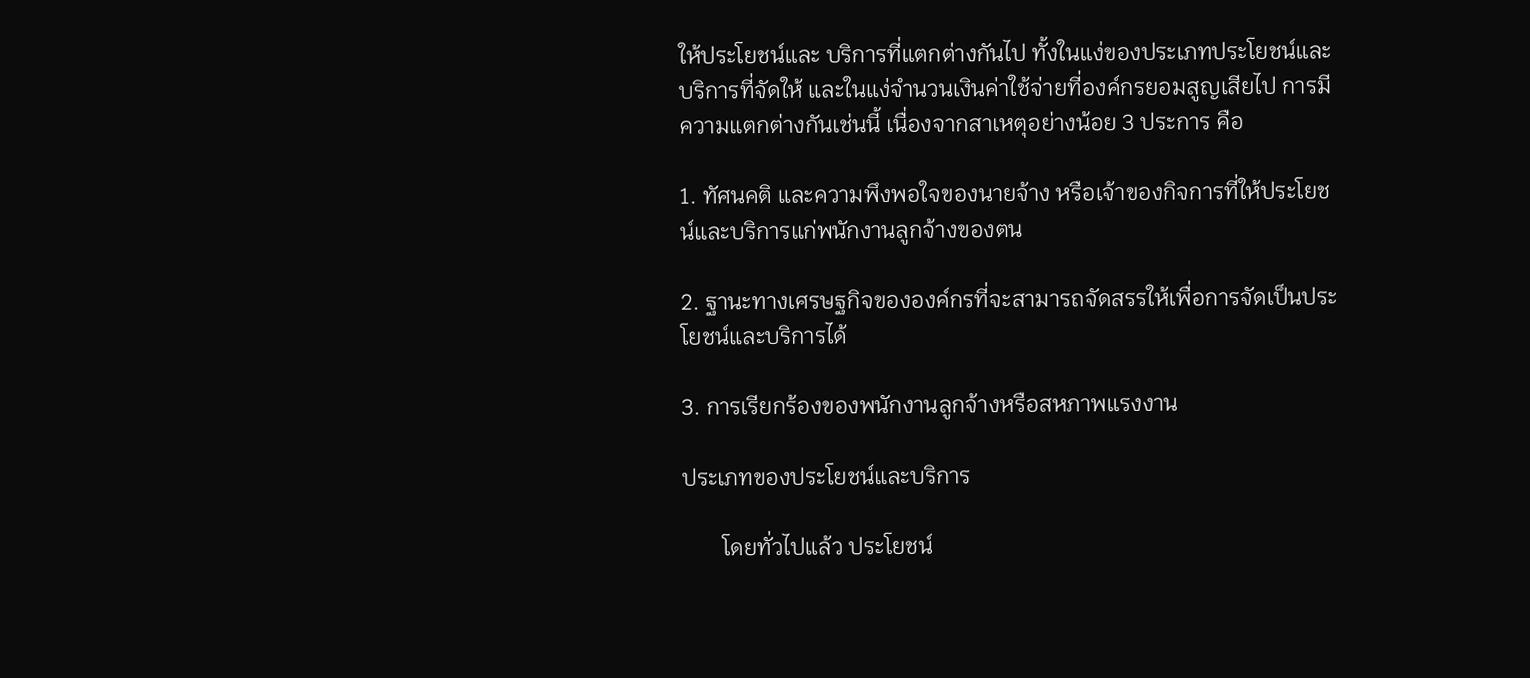ให้ประโยชน์และ บริการที่แตกต่างกันไป ทั้งในแง่ของประเภทประโยชน์และบริการที่จัดให้ และในแง่จำนวนเงินค่าใช้จ่ายที่องค์กรยอมสูญเสียไป การมีความแตกต่างกันเช่นนี้ เนื่องจากสาเหตุอย่างน้อย 3 ประการ คือ

1. ทัศนคติ และความพึงพอใจของนายจ้าง หรือเจ้าของกิจการที่ให้ประโยชน์และบริการแก่พนักงานลูกจ้างของตน

2. ฐานะทางเศรษฐกิจขององค์กรที่จะสามารถจัดสรรให้เพื่อการจัดเป็นประโยชน์และบริการได้

3. การเรียกร้องของพนักงานลูกจ้างหรือสหภาพแรงงาน

ประเภทของประโยชน์และบริการ

       โดยทั่วไปแล้ว ประโยชน์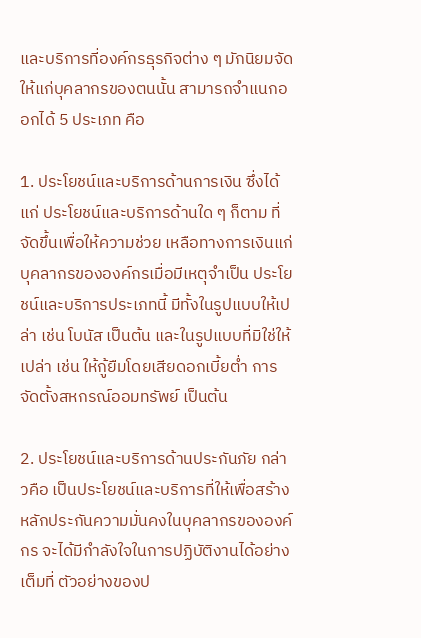และบริการที่องค์กรธุรกิจต่าง ๆ มักนิยมจัดให้แก่บุคลากรของตนนั้น สามารถจำแนกออกได้ 5 ประเภท คือ

1. ประโยชน์และบริการด้านการเงิน ซึ่งได้แก่ ประโยชน์และบริการด้านใด ๆ ก็ตาม ที่จัดขึ้นเพื่อให้ความช่วย เหลือทางการเงินแก่บุคลากรขององค์กรเมื่อมีเหตุจำเป็น ประโยชน์และบริการประเภทนี้ มีทั้งในรูปแบบให้เปล่า เช่น โบนัส เป็นต้น และในรูปแบบที่มิใช่ให้เปล่า เช่น ให้กู้ยืมโดยเสียดอกเบี้ยต่ำ การจัดตั้งสหกรณ์ออมทรัพย์ เป็นต้น

2. ประโยชน์และบริการด้านประกันภัย กล่าวคือ เป็นประโยชน์และบริการที่ให้เพื่อสร้างหลักประกันความมั่นคงในบุคลากรขององค์กร จะได้มีกำลังใจในการปฏิบัติงานได้อย่างเต็มที่ ตัวอย่างของป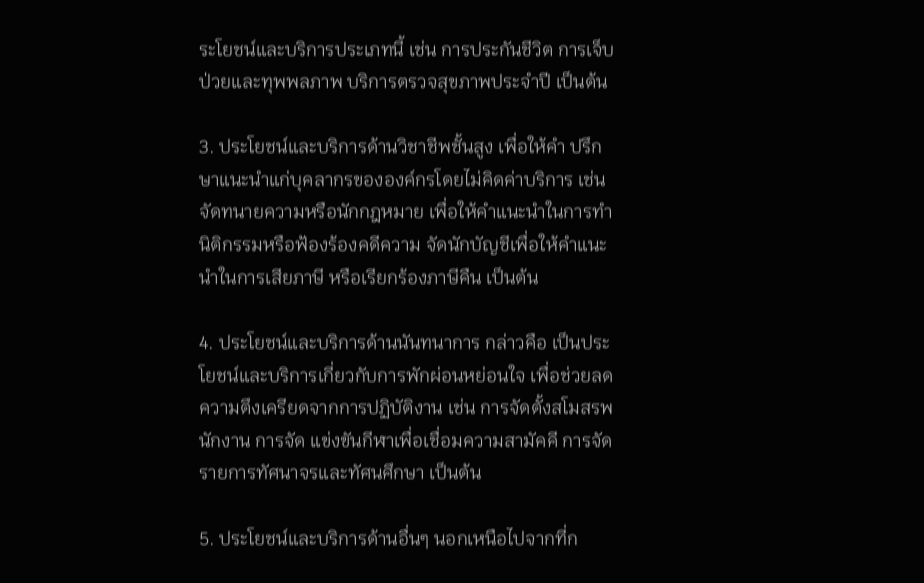ระโยชน์และบริการประเภทนี้ เช่น การประกันชีวิต การเจ็บป่วยและทุพพลภาพ บริการตรวจสุขภาพประจำปี เป็นต้น

3. ประโยชน์และบริการด้านวิชาชีพชั้นสูง เพื่อให้คำ ปรึกษาแนะนำแก่บุคลากรขององค์กรโดยไม่คิดค่าบริการ เช่น จัดทนายความหรือนักกฎหมาย เพื่อให้คำแนะนำในการทำนิติกรรมหรือฟ้องร้องคดีความ จัดนักบัญชีเพื่อให้คำแนะนำในการเสียภาษี หรือเรียกร้องภาษีคืน เป็นต้น

4. ประโยชน์และบริการด้านนันทนาการ กล่าวคือ เป็นประโยชน์และบริการเกี่ยวกับการพักผ่อนหย่อนใจ เพื่อช่วยลดความตึงเครียดจากการปฏิบัติงาน เช่น การจัดตั้งสโมสรพนักงาน การจัด แข่งขันกีฬาเพื่อเชื่อมความสามัคคี การจัดรายการทัศนาจรและทัศนศึกษา เป็นต้น

5. ประโยชน์และบริการด้านอื่นๆ นอกเหนือไปจากที่ก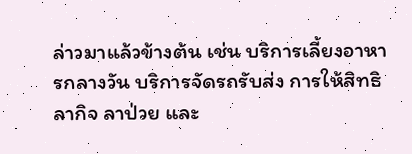ล่าวมาแล้วข้างต้น เช่น บริการเลี้ยงอาหารกลางวัน บริการจัดรถรับส่ง การให้สิทธิลากิจ ลาป่วย และ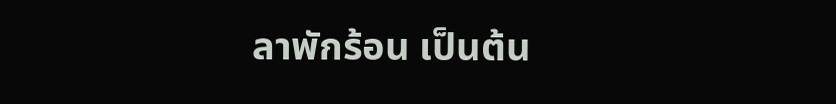ลาพักร้อน เป็นต้น